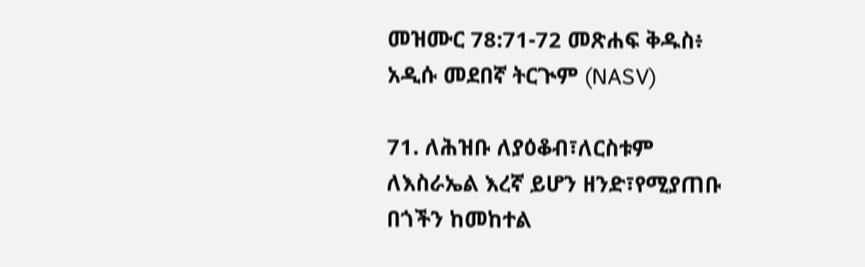መዝሙር 78:71-72 መጽሐፍ ቅዱስ፥ አዲሱ መደበኛ ትርጒም (NASV)

71. ለሕዝቡ ለያዕቆብ፣ለርስቱም ለእስራኤል እረኛ ይሆን ዘንድ፣የሚያጠቡ በጎችን ከመከተል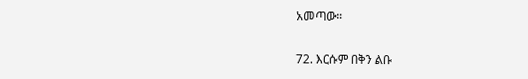አመጣው።

72. እርሱም በቅን ልቡ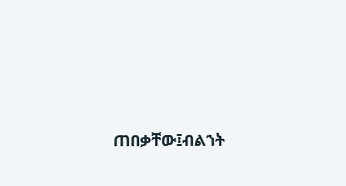ጠበቃቸው፤ብልኀት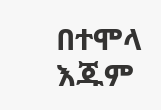በተሞላ እጁም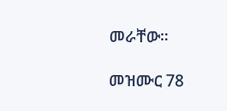መራቸው።

መዝሙር 78